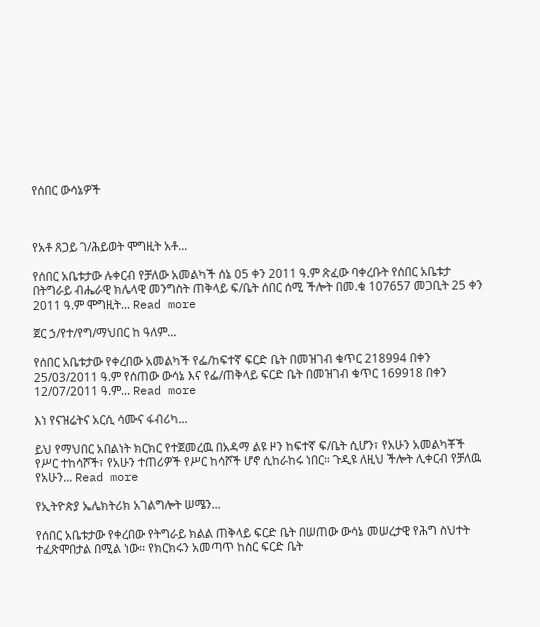የሰበር ውሳኔዎች



የአቶ ጸጋይ ገ/ሕይወት ሞግዚት አቶ...

የሰበር አቤቱታው ሉቀርብ የቻለው አመልካች ሰኔ 05 ቀን 2011 ዓ.ም ጽፈው ባቀረቡት የሰበር አቤቱታ በትግራይ ብሔራዊ ክሌላዊ መንግስት ጠቅላይ ፍ/ቤት ሰበር ሰሚ ችሎት በመ.ቁ 107657 መጋቢት 25 ቀን 2011 ዓ.ም ሞግዚት... Read more

ጀር ኃ/የተ/የግ/ማህበር ከ ዓለም...

የሰበር አቤቱታው የቀረበው አመልካች የፌ/ከፍተኛ ፍርድ ቤት በመዝገብ ቁጥር 218994 በቀን 25/03/2011 ዓ.ም የሰጠው ውሳኔ እና የፌ/ጠቅላይ ፍርድ ቤት በመዝገብ ቁጥር 169918 በቀን 12/07/2011 ዓ.ም... Read more

እነ የናዝሬትና አርሲ ሳሙና ፋብሪካ...

ይህ የማህበር አበልነት ክርክር የተጀመረዉ በአዳማ ልዩ ዞን ከፍተኛ ፍ/ቤት ሲሆን፣ የአሁን አመልካቾች የሥር ተከሳሾች፣ የአሁን ተጠሪዎች የሥር ከሳሾች ሆኖ ሲከራከሩ ነበር። ጉዲዩ ለዚህ ችሎት ሊቀርብ የቻለዉ የአሁን... Read more

የኢትዮጵያ ኤሌክትሪክ አገልግሎት ሠሜን...

የሰበር አቤቱታው የቀረበው የትግራይ ክልል ጠቅላይ ፍርድ ቤት በሠጠው ውሳኔ መሠረታዊ የሕግ ስህተት ተፈጽሞበታል በሚል ነው፡፡ የክርክሩን አመጣጥ ከስር ፍርድ ቤት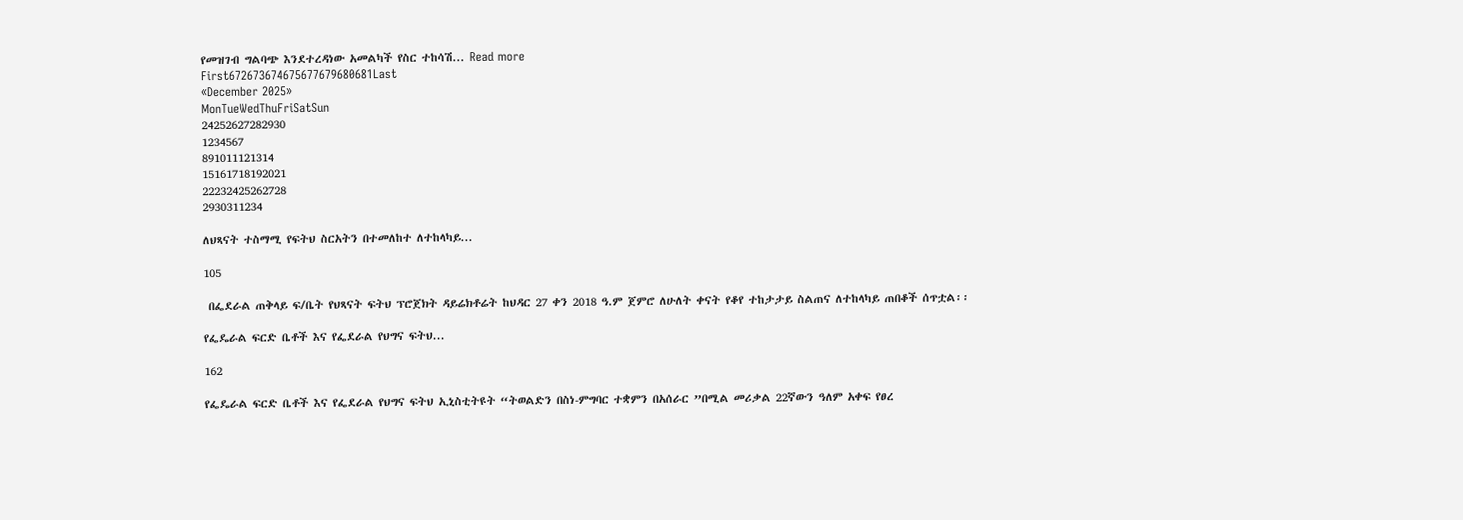የመዝገብ ግልባጭ እንደተረዳነው አመልካች የስር ተከሳሽ... Read more
First672673674675677679680681Last
«December 2025»
MonTueWedThuFriSatSun
24252627282930
1234567
891011121314
15161718192021
22232425262728
2930311234

ለህጻናት ተስማሚ የፍትህ ስርአትን በተመለከተ ለተከላካይ...

105

 በፌደራል ጠቅላይ ፍ/ቤት የህጻናት ፍትህ ፕሮጀክት ዳይሬክቶሬት ከህዳር 27 ቀን 2018 ዓ.ም ጀምሮ ለሁለት ቀናት የቆየ ተከታታይ ስልጠና ለተከላካይ ጠበቆች ሰጥቷል፡፡

የፌዴራል ፍርድ ቤቶች እና የፌደራል የህግና ፍትህ...

162

የፌዴራል ፍርድ ቤቶች እና የፌደራል የህግና ፍትህ ኢኒስቲትዩት “ትወልድን በስነ-ምግባር ተቋምን በአሰራር ”በሚል መሪቃል 22ኛውን ዓለም አቀፍ የፀረ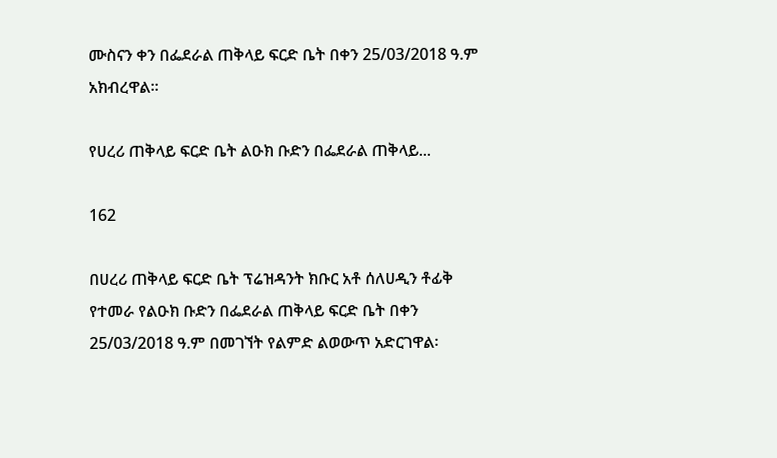ሙስናን ቀን በፌደራል ጠቅላይ ፍርድ ቤት በቀን 25/03/2018 ዓ.ም አክብረዋል፡፡

የሀረሪ ጠቅላይ ፍርድ ቤት ልዑክ ቡድን በፌደራል ጠቅላይ...

162

በሀረሪ ጠቅላይ ፍርድ ቤት ፕሬዝዳንት ክቡር አቶ ሰለሀዲን ቶፊቅ የተመራ የልዑክ ቡድን በፌደራል ጠቅላይ ፍርድ ቤት በቀን 25/03/2018 ዓ.ም በመገኘት የልምድ ልወውጥ አድርገዋል፡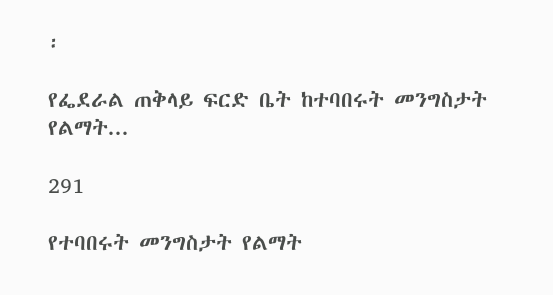፡

የፌደራል ጠቅላይ ፍርድ ቤት ከተባበሩት መንግስታት የልማት...

291

የተባበሩት መንግስታት የልማት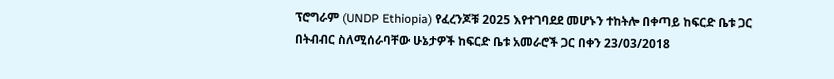ፕሮግራም (UNDP Ethiopia) የፈረንጆቹ 2025 እየተገባደደ መሆኑን ተከትሎ በቀጣይ ከፍርድ ቤቱ ጋር በትብብር ስለሚሰራባቸው ሁኔታዎች ከፍርድ ቤቱ አመራሮች ጋር በቀን 23/03/2018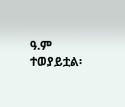ዓ.ም ተወያይቷል፡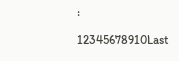፡

12345678910Last